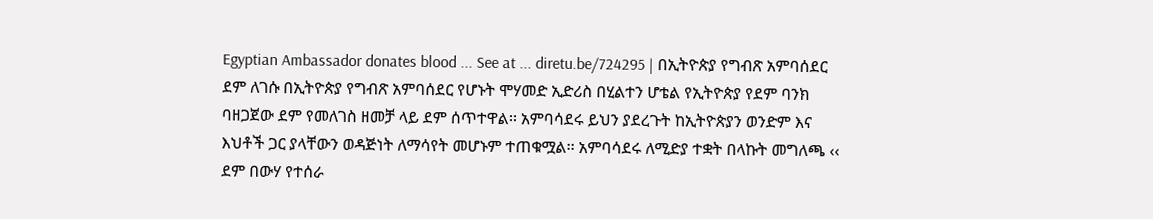Egyptian Ambassador donates blood ... See at ... diretu.be/724295 | በኢትዮጵያ የግብጽ አምባሰደር ደም ለገሱ በኢትዮጵያ የግብጽ አምባሰደር የሆኑት ሞሃመድ ኢድሪስ በሂልተን ሆቴል የኢትዮጵያ የደም ባንክ ባዘጋጀው ደም የመለገስ ዘመቻ ላይ ደም ሰጥተዋል፡፡ አምባሳደሩ ይህን ያደረጉት ከኢትዮጵያን ወንድም እና እህቶች ጋር ያላቸውን ወዳጅነት ለማሳየት መሆኑም ተጠቁሟል፡፡ አምባሳደሩ ለሚድያ ተቋት በላኩት መግለጫ ‹‹ ደም በውሃ የተሰራ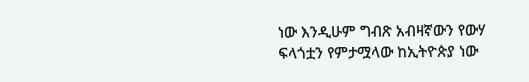ነው እንዲሁም ግብጽ አብዛኛውን የውሃ ፍላጎቷን የምታሟላው ከኢትዮጵያ ነው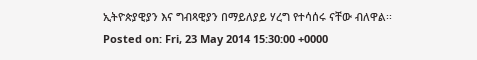ኢትዮጵያዊያን እና ግብጻዊያን በማይለያይ ሃረግ የተሳሰሩ ናቸው ብለዋል፡፡
Posted on: Fri, 23 May 2014 15:30:00 +0000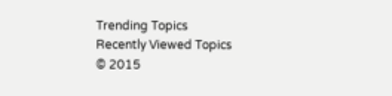Trending Topics
Recently Viewed Topics
© 2015